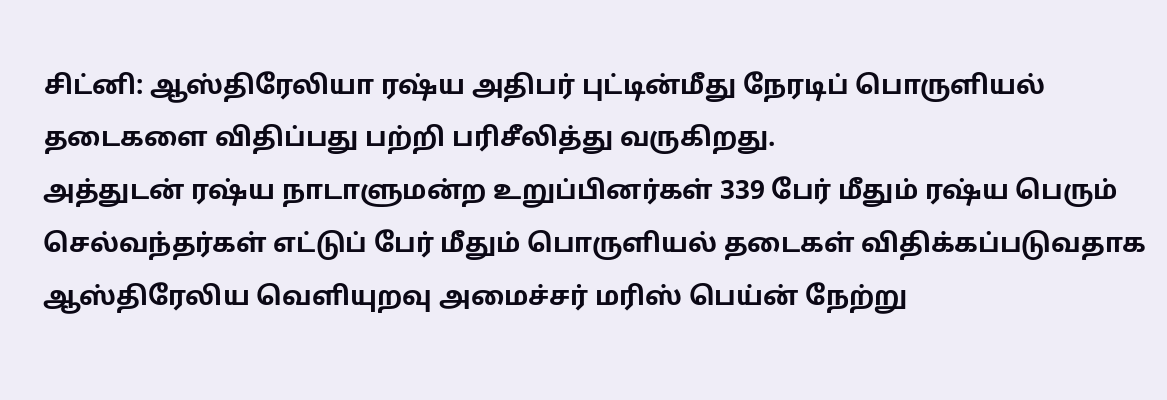சிட்னி: ஆஸ்திரேலியா ரஷ்ய அதிபர் புட்டின்மீது நேரடிப் பொருளியல் தடைகளை விதிப்பது பற்றி பரிசீலித்து வருகிறது.
அத்துடன் ரஷ்ய நாடாளுமன்ற உறுப்பினர்கள் 339 பேர் மீதும் ரஷ்ய பெரும் செல்வந்தர்கள் எட்டுப் பேர் மீதும் பொருளியல் தடைகள் விதிக்கப்படுவதாக ஆஸ்திரேலிய வெளியுறவு அமைச்சர் மரிஸ் பெய்ன் நேற்று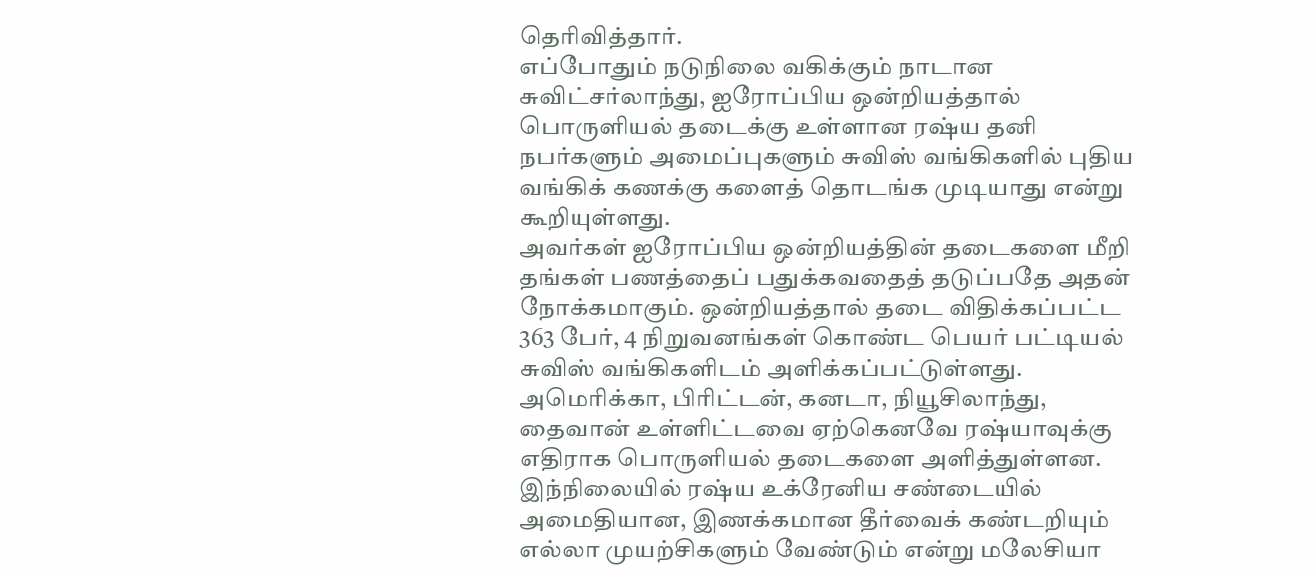தெரிவித்தார்.
எப்போதும் நடுநிலை வகிக்கும் நாடான சுவிட்சர்லாந்து, ஐரோப்பிய ஒன்றியத்தால் பொருளியல் தடைக்கு உள்ளான ரஷ்ய தனி நபர்களும் அமைப்புகளும் சுவிஸ் வங்கிகளில் புதிய வங்கிக் கணக்கு களைத் தொடங்க முடியாது என்று கூறியுள்ளது.
அவர்கள் ஐரோப்பிய ஒன்றியத்தின் தடைகளை மீறி தங்கள் பணத்தைப் பதுக்கவதைத் தடுப்பதே அதன் நோக்கமாகும். ஒன்றியத்தால் தடை விதிக்கப்பட்ட 363 பேர், 4 நிறுவனங்கள் கொண்ட பெயர் பட்டியல் சுவிஸ் வங்கிகளிடம் அளிக்கப்பட்டுள்ளது.
அமெரிக்கா, பிரிட்டன், கனடா, நியூசிலாந்து, தைவான் உள்ளிட்டவை ஏற்கெனவே ரஷ்யாவுக்கு எதிராக பொருளியல் தடைகளை அளித்துள்ளன.
இந்நிலையில் ரஷ்ய உக்ரேனிய சண்டையில் அமைதியான, இணக்கமான தீர்வைக் கண்டறியும் எல்லா முயற்சிகளும் வேண்டும் என்று மலேசியா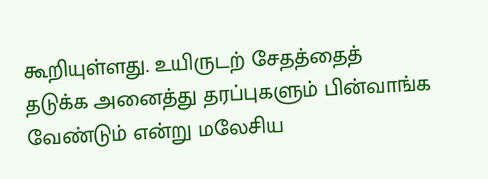கூறியுள்ளது. உயிருடற் சேதத்தைத் தடுக்க அனைத்து தரப்புகளும் பின்வாங்க வேண்டும் என்று மலேசிய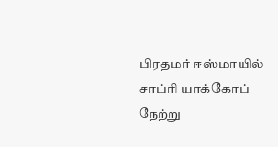பிரதமர் ஈஸ்மாயில் சாப்ரி யாக்கோப் நேற்று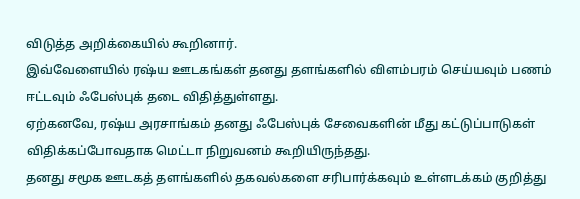விடுத்த அறிக்கையில் கூறினார்.
இவ்வேளையில் ரஷ்ய ஊடகங்கள் தனது தளங்களில் விளம்பரம் செய்யவும் பணம் ஈட்டவும் ஃபேஸ்புக் தடை விதித்துள்ளது.
ஏற்கனவே, ரஷ்ய அரசாங்கம் தனது ஃபேஸ்புக் சேவைகளின் மீது கட்டுப்பாடுகள் விதிக்கப்போவதாக மெட்டா நிறுவனம் கூறியிருந்தது.
தனது சமூக ஊடகத் தளங்களில் தகவல்களை சரிபார்க்கவும் உள்ளடக்கம் குறித்து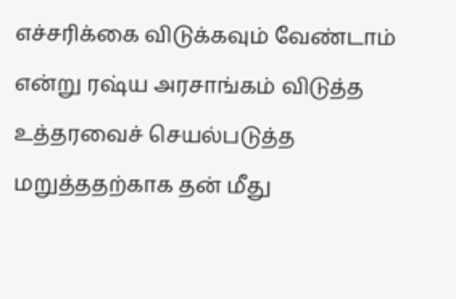எச்சரிக்கை விடுக்கவும் வேண்டாம் என்று ரஷ்ய அரசாங்கம் விடுத்த உத்தரவைச் செயல்படுத்த மறுத்ததற்காக தன் மீது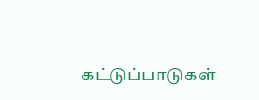கட்டுப்பாடுகள்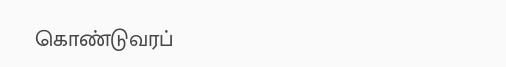கொண்டுவரப்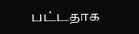பட்டதாக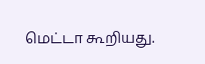மெட்டா கூறியது.